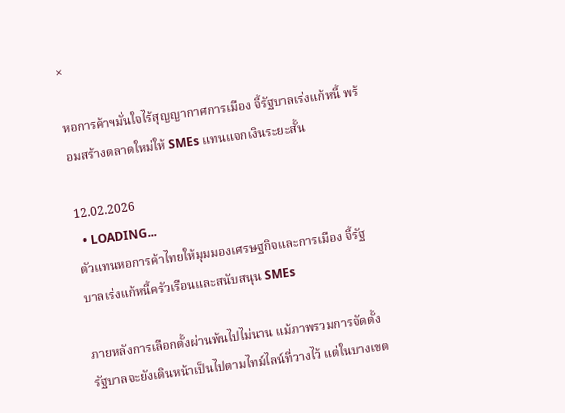×

หอการค้าฯมั่นใจไร้สุญญากาศการเมือง จี้รัฐบาลเร่งแก้หนี้ พร้อมสร้างตลาดใหม่ให้ SMEs แทนแจกเงินระยะสั้น

12.02.2026
  • LOADING...
ตัวแทนหอการค้าไทยให้มุมมองเศรษฐกิจและการเมือง จี้รัฐบาลเร่งแก้หนี้ครัวเรือนและสนับสนุน SMEs

ภายหลังการเลือกตั้งผ่านพ้นไปไม่นาน แม้ภาพรวมการจัดตั้งรัฐบาลจะยังเดินหน้าเป็นไปตามไทม์ไลน์ที่วางไว้ แต่ในบางเขต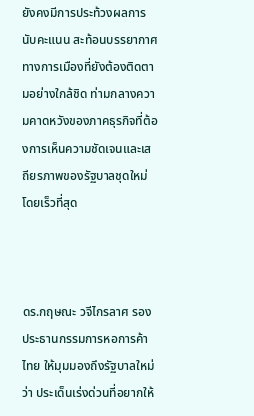ยังคงมีการประท้วงผลการนับคะแนน สะท้อนบรรยากาศทางการเมืองที่ยังต้องติดตามอย่างใกล้ชิด ท่ามกลางความคาดหวังของภาคธุรกิจที่ต้องการเห็นความชัดเจนและเสถียรภาพของรัฐบาลชุดใหม่โดยเร็วที่สุด



ดร.กฤษณะ วจีไกรลาศ รองประธานกรรมการหอการค้าไทย ให้มุมมองถึงรัฐบาลใหม่ ว่า ประเด็นเร่งด่วนที่อยากให้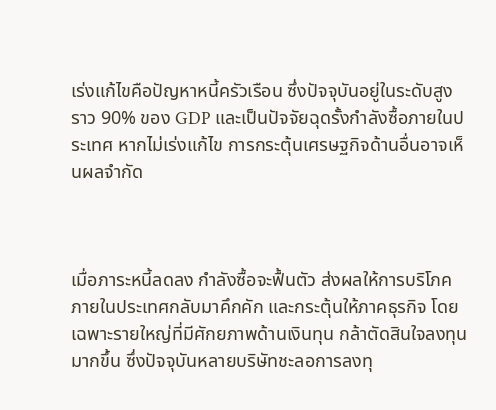เร่งแก้ไขคือปัญหาหนี้ครัวเรือน ซึ่งปัจจุบันอยู่ในระดับสูงราว 90% ของ GDP และเป็นปัจจัยฉุดรั้งกำลังซื้อภายในประเทศ หากไม่เร่งแก้ไข การกระตุ้นเศรษฐกิจด้านอื่นอาจเห็นผลจำกัด



เมื่อภาระหนี้ลดลง กำลังซื้อจะฟื้นตัว ส่งผลให้การบริโภคภายในประเทศกลับมาคึกคัก และกระตุ้นให้ภาคธุรกิจ โดยเฉพาะรายใหญ่ที่มีศักยภาพด้านเงินทุน กล้าตัดสินใจลงทุนมากขึ้น ซึ่งปัจจุบันหลายบริษัทชะลอการลงทุ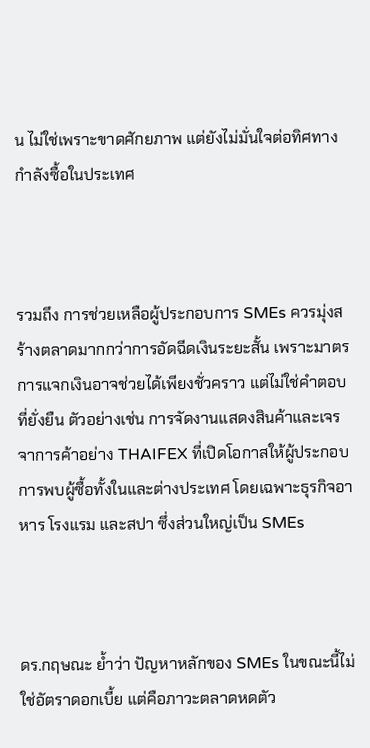น ไม่ใช่เพราะขาดศักยภาพ แต่ยังไม่มั่นใจต่อทิศทางกำลังซื้อในประเทศ



รวมถึง การช่วยเหลือผู้ประกอบการ SMEs ควรมุ่งสร้างตลาดมากกว่าการอัดฉีดเงินระยะสั้น เพราะมาตรการแจกเงินอาจช่วยได้เพียงชั่วคราว แต่ไม่ใช่คำตอบที่ยั่งยืน ตัวอย่างเช่น การจัดงานแสดงสินค้าและเจรจาการค้าอย่าง THAIFEX ที่เปิดโอกาสให้ผู้ประกอบการพบผู้ซื้อทั้งในและต่างประเทศ โดยเฉพาะธุรกิจอาหาร โรงแรม และสปา ซึ่งส่วนใหญ่เป็น SMEs



ดร.กฤษณะ ย้ำว่า ปัญหาหลักของ SMEs ในขณะนี้ไม่ใช่อัตราดอกเบี้ย แต่คือภาวะตลาดหดตัว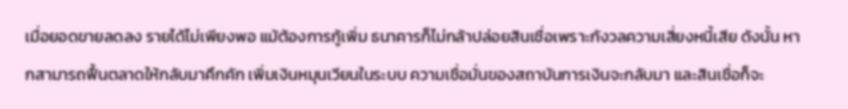เมื่อยอดขายลดลง รายได้ไม่เพียงพอ แม้ต้องการกู้เพิ่ม ธนาคารก็ไม่กล้าปล่อยสินเชื่อเพราะกังวลความเสี่ยงหนี้เสีย ดังนั้น หากสามารถฟื้นตลาดให้กลับมาคึกคัก เพิ่มเงินหมุนเวียนในระบบ ความเชื่อมั่นของสถาบันการเงินจะกลับมา และสินเชื่อก็จะ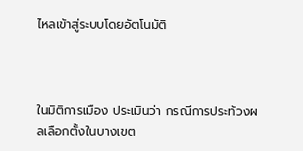ไหลเข้าสู่ระบบโดยอัตโนมัติ



ในมิติการเมือง ประเมินว่า กรณีการประท้วงผลเลือกตั้งในบางเขต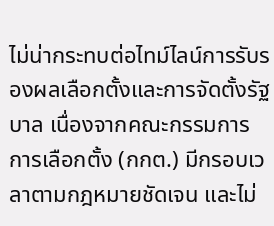ไม่น่ากระทบต่อไทม์ไลน์การรับรองผลเลือกตั้งและการจัดตั้งรัฐบาล เนื่องจากคณะกรรมการการเลือกตั้ง (กกต.) มีกรอบเวลาตามกฎหมายชัดเจน และไม่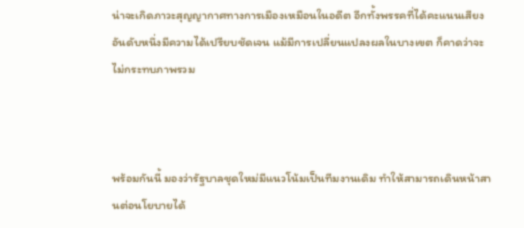น่าจะเกิดภาวะสุญญากาศทางการเมืองเหมือนในอดีต อีกทั้งพรรคที่ได้คะแนนเสียงอันดับหนึ่งมีความได้เปรียบชัดเจน แม้มีการเปลี่ยนแปลงผลในบางเขต ก็คาดว่าจะไม่กระทบภาพรวม



พร้อมกันนี้ มองว่ารัฐบาลชุดใหม่มีแนวโน้มเป็นทีมงานเดิม ทำให้สามารถเดินหน้าสานต่อนโยบายได้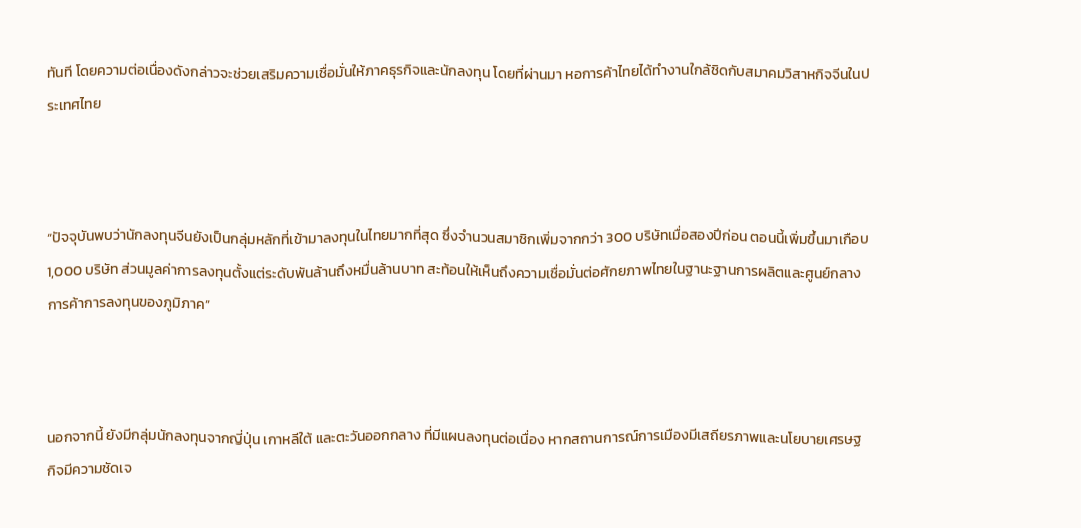ทันที โดยความต่อเนื่องดังกล่าวจะช่วยเสริมความเชื่อมั่นให้ภาคธุรกิจและนักลงทุน โดยที่ผ่านมา หอการค้าไทยได้ทำงานใกล้ชิดกับสมาคมวิสาหกิจจีนในประเทศไทย



“ปัจจุบันพบว่านักลงทุนจีนยังเป็นกลุ่มหลักที่เข้ามาลงทุนในไทยมากที่สุด ซึ่งจำนวนสมาชิกเพิ่มจากกว่า 300 บริษัทเมื่อสองปีก่อน ตอนนี้เพิ่มขึ้นมาเกือบ 1,000 บริษัท ส่วนมูลค่าการลงทุนตั้งแต่ระดับพันล้านถึงหมื่นล้านบาท สะท้อนให้เห็นถึงความเชื่อมั่นต่อศักยภาพไทยในฐานะฐานการผลิตและศูนย์กลางการค้าการลงทุนของภูมิภาค”



นอกจากนี้ ยังมีกลุ่มนักลงทุนจากญี่ปุ่น เกาหลีใต้ และตะวันออกกลาง ที่มีแผนลงทุนต่อเนื่อง หากสถานการณ์การเมืองมีเสถียรภาพและนโยบายเศรษฐกิจมีความชัดเจ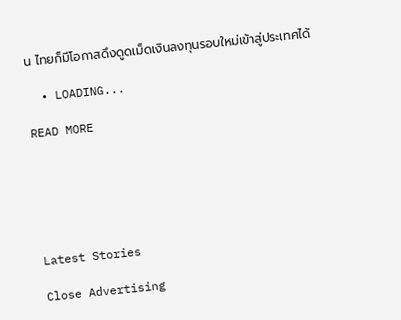น ไทยก็มีโอกาสดึงดูดเม็ดเงินลงทุนรอบใหม่เข้าสู่ประเทศได้

  • LOADING...

READ MORE






Latest Stories

Close Advertising